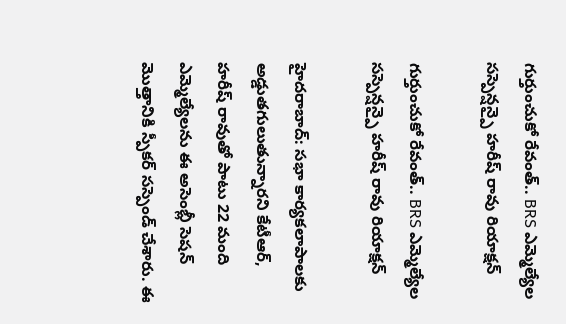గుర్తుంచుకో రేవంత్.. BRS ఎమ్మెల్యేల సస్పెన్షన్పై హరీష్ రావు రియాక్షన్

గుర్తుంచుకో రేవంత్.. BRS ఎమ్మెల్యేల సస్పెన్షన్పై హరీష్ రావు రియాక్షన్

హైదరాబాద్: సభా కార్యకలాపాలకు అడ్డుతగులుతున్నారని కేటీఆర్, హరీష్ రావుతో పాటు 22 మంది ఎమ్మెల్యేలను ఈ అసెంబ్లీ సెషన్ మొత్తానికి స్పీకర్ సస్పెండ్ చేశారు. ఈ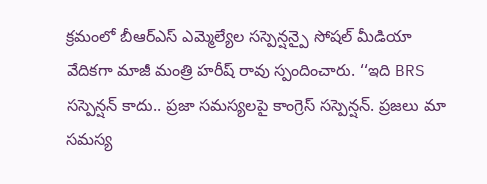క్రమంలో బీఆర్ఎస్ ఎమ్మెల్యేల సస్పెన్షన్పై సోషల్ మీడియా వేదికగా మాజీ మంత్రి హరీష్ రావు స్పందించారు. ‘‘ఇది BRS సస్పెన్షన్ కాదు.. ప్రజా సమస్యలపై కాంగ్రెస్ సస్పెన్షన్. ప్రజలు మా సమస్య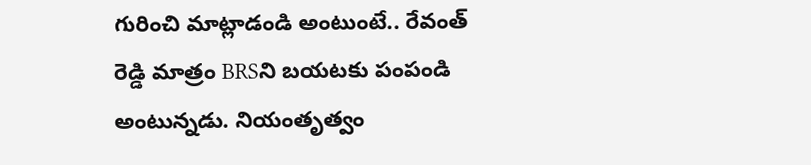గురించి మాట్లాడండి అంటుంటే.. రేవంత్ రెడ్డి మాత్రం BRSని బయటకు పంపండి అంటున్నడు. నియంతృత్వం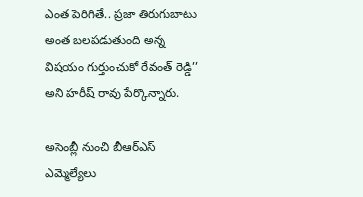ఎంత పెరిగితే.. ప్రజా తిరుగుబాటు అంత బలపడుతుంది అన్న విషయం గుర్తుంచుకో రేవంత్ రెడ్డి’’ అని హరీష్ రావు పేర్కొన్నారు.

అసెంబ్లీ నుంచి బీఆర్ఎస్ ఎమ్మెల్యేలు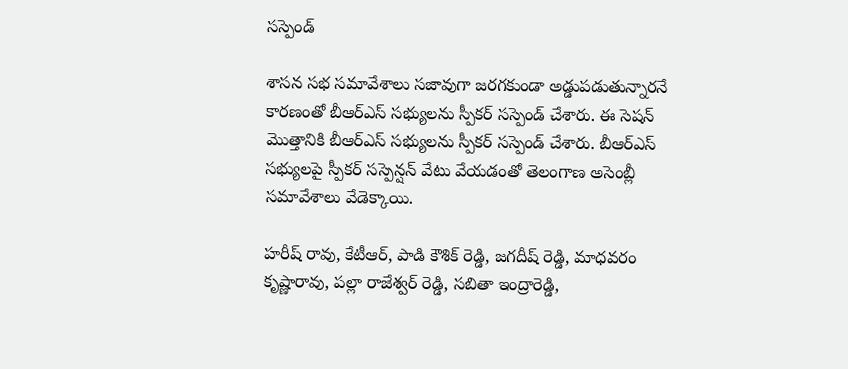సస్పెండ్

శాసన సభ సమావేశాలు సజావుగా జరగకుండా అడ్డుపడుతున్నారనే కారణంతో బీఆర్ఎస్ సభ్యులను స్పీకర్ సస్పెండ్ చేశారు. ఈ సెషన్ మొత్తానికి బీఆర్ఎస్ సభ్యులను స్పీకర్ సస్పెండ్ చేశారు. బీఆర్ఎస్ సభ్యులపై స్పీకర్ సస్పెన్షన్ వేటు వేయడంతో తెలంగాణ అసెంబ్లీ సమావేశాలు వేడెక్కాయి.

హరీష్ రావు, కేటీఆర్, పాడి కౌశిక్ రెడ్డి, జగదీష్ రెడ్డి, మాధవరం కృష్ణారావు, పల్లా రాజేశ్వర్ రెడ్డి, సబితా ఇంద్రారెడ్డి,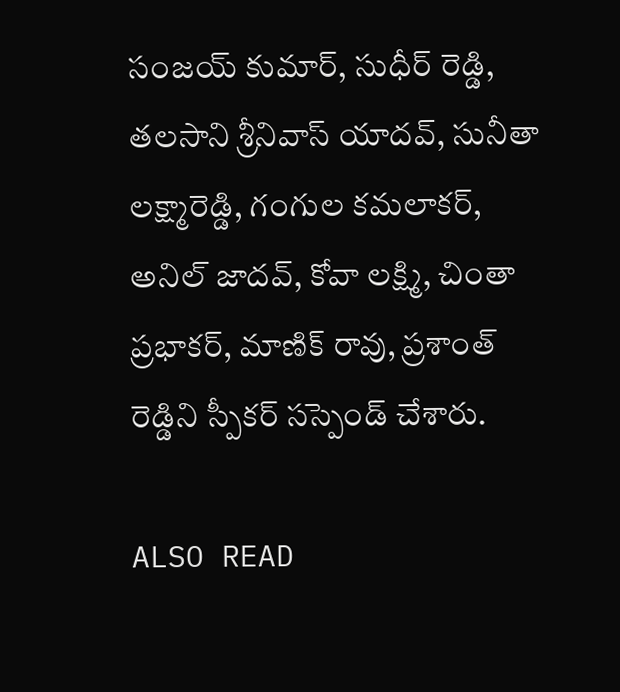సంజయ్ కుమార్, సుధీర్ రెడ్డి, తలసాని శ్రీనివాస్ యాదవ్, సునీతా లక్ష్మారెడ్డి, గంగుల కమలాకర్, అనిల్ జాదవ్, కోవా లక్ష్మి, చింతా ప్రభాకర్, మాణిక్ రావు, ప్రశాంత్ రెడ్డిని స్పీకర్ సస్పెండ్ చేశారు.

ALSO READ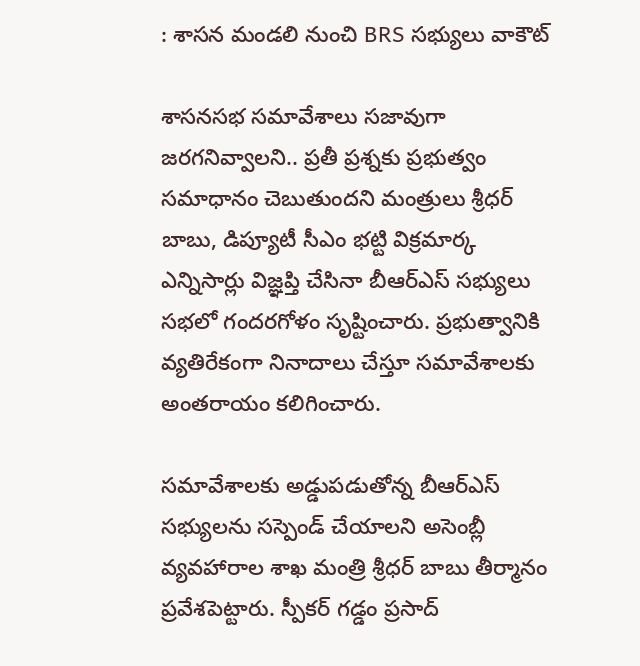: శాసన మండలి నుంచి BRS సభ్యులు వాకౌట్

శాసనసభ సమావేశాలు సజావుగా జరగనివ్వాలని.. ప్రతీ ప్రశ్నకు ప్రభుత్వం సమాధానం చెబుతుందని మంత్రులు శ్రీధర్ బాబు, డిప్యూటీ సీఎం భట్టి విక్రమార్క ఎన్నిసార్లు విజ్ఞప్తి చేసినా బీఆర్ఎస్ సభ్యులు సభలో గందరగోళం సృష్టించారు. ప్రభుత్వానికి వ్యతిరేకంగా నినాదాలు చేస్తూ సమావేశాలకు అంతరాయం కలిగించారు.

సమావేశాలకు అడ్డుపడుతోన్న బీఆర్ఎస్ సభ్యులను సస్పెండ్ చేయాలని అసెంబ్లీ వ్యవహారాల శాఖ మంత్రి శ్రీధర్ బాబు తీర్మానం ప్రవేశపెట్టారు. స్పీకర్ గడ్డం ప్రసాద్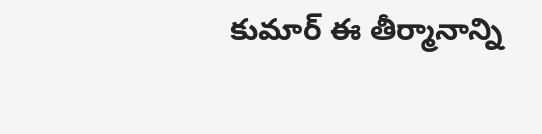కుమార్ ఈ తీర్మానాన్ని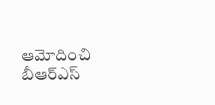ఆమోదించి బీఆర్ఎస్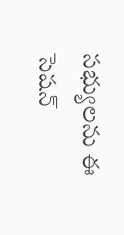సభ్యులను ఈ సెషన్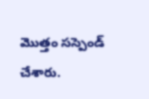మొత్తం సస్పెండ్ చేశారు.